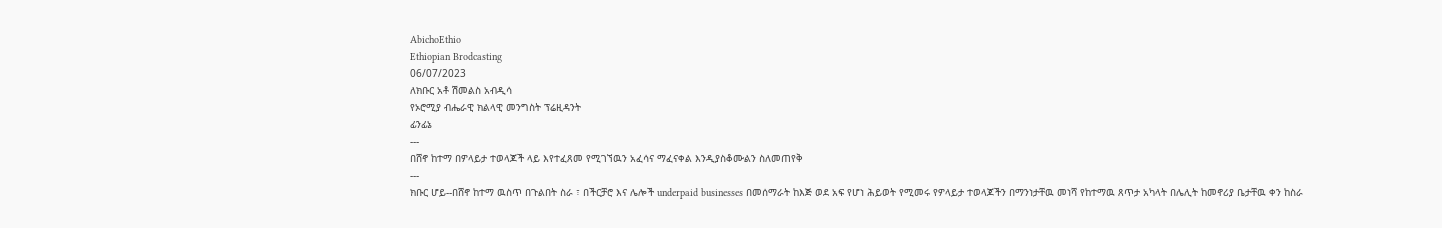AbichoEthio
Ethiopian Brodcasting
06/07/2023
ለክቡር አቶ ሽመልስ አብዲሳ
የኦሮሚያ ብሔራዊ ክልላዊ መንግስት ፕሬዚዳንት
ፊንፊኔ
---
በሸኖ ከተማ በዎላይታ ተወላጆች ላይ እየተፈጸመ የሚገኘዉን አፈሳና ማፈናቀል እንዲያስቆሙልን ስለመጠየቅ
---
ክቡር ሆይ--በሸኖ ከተማ ዉስጥ በጉልበት ስራ ፣ በችርቻሮ እና ሌሎች underpaid businesses በመሰማራት ከእጅ ወደ አፍ የሆነ ሕይወት የሚመሩ የዎላይታ ተወላጆችን በማንነታቸዉ መነሻ የከተማዉ ጸጥታ አካላት በሌሊት ከመኖሪያ ቤታቸዉ ቀን ከስራ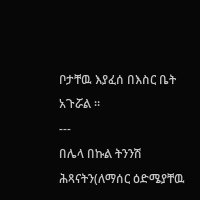ቦታቸዉ እያፈሰ በእስር ቤት አጉሯል ።
---
በሌላ በኩል ትንንሽ ሕጻናትን(ለማሰር ዕድሜያቸዉ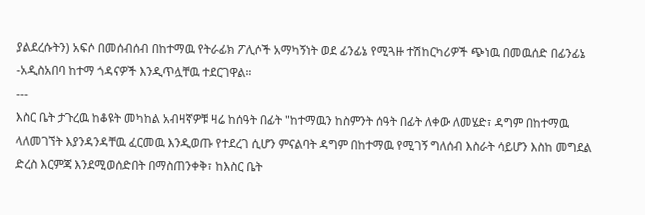ያልደረሱትን) አፍሶ በመሰብሰብ በከተማዉ የትራፊክ ፖሊሶች አማካኝነት ወደ ፊንፊኔ የሚጓዙ ተሽከርካሪዎች ጭነዉ በመዉሰድ በፊንፊኔ -አዲስአበባ ከተማ ጎዳናዎች እንዲጥሏቸዉ ተደርገዋል።
---
እስር ቤት ታጉረዉ ከቆዩት መካከል አብዛኛዎቹ ዛሬ ከሰዓት በፊት "ከተማዉን ከስምንት ሰዓት በፊት ለቀው ለመሄድ፣ ዳግም በከተማዉ ላለመገኘት እያንዳንዳቸዉ ፈርመዉ እንዲወጡ የተደረገ ሲሆን ምናልባት ዳግም በከተማዉ የሚገኝ ግለሰብ እስራት ሳይሆን እስከ መግደል ድረስ እርምጃ እንደሚወሰድበት በማስጠንቀቅ፣ ከእስር ቤት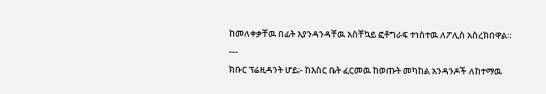ከመለቀቃቸዉ በፊት እያንዳንዳቸዉ አስቸኳይ ፎቶግራፍ ተነስተዉ ለፖሊስ አስረክበዋል።
---
ክቡር ፕሬዚዳንት ሆይ;- ከእስር ቤት ፈርመዉ ከወጡት መካከል አንዳንዶች ለከተማዉ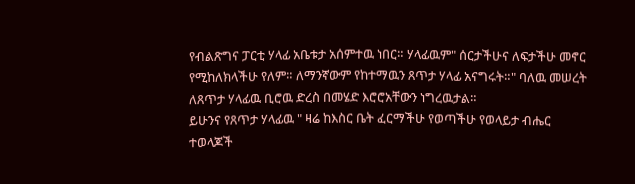የብልጽግና ፓርቲ ሃላፊ አቤቱታ አሰምተዉ ነበር። ሃላፊዉም" ሰርታችሁና ለፍታችሁ መኖር የሚከለክላችሁ የለም። ለማንኛውም የከተማዉን ጸጥታ ሃላፊ አናግሩት።" ባለዉ መሠረት ለጸጥታ ሃላፊዉ ቢሮዉ ድረስ በመሄድ እሮሮአቸውን ነግረዉታል።
ይሁንና የጸጥታ ሃላፊዉ " ዛሬ ከእስር ቤት ፈርማችሁ የወጣችሁ የወላይታ ብሔር ተወላጆች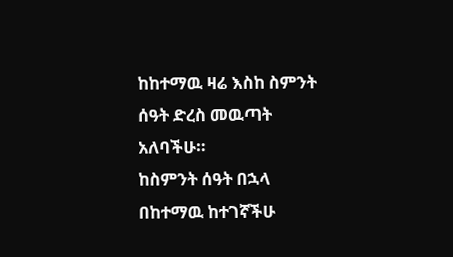ከከተማዉ ዛሬ እስከ ስምንት ሰዓት ድረስ መዉጣት አለባችሁ።
ከስምንት ሰዓት በኋላ በከተማዉ ከተገኛችሁ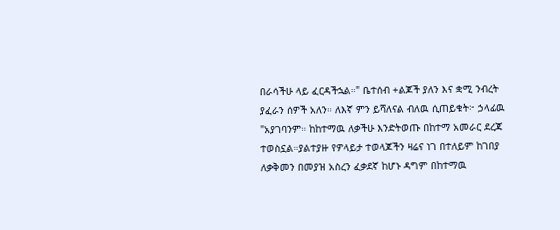በራሳችሁ ላይ ፈርዳችኋል።" ቤተሰብ +ልጆች ያለን እና ቋሚ ንብረት ያፈራን ሰዎች አለን። ለእኛ ምን ይሻለናል ብለዉ ሲጠይቁት፦ ኃላፊዉ "አያገባንም። ከከተማዉ ለቃችሁ እንድትወጡ በከተማ አመራር ደረጃ ተወስኗል።ያልተያዙ የዎላይታ ተወላጆችን ዛሬና ነገ በተለይም ከገበያ ለቃቅመን በመያዝ አስረን ፈቃደኛ ከሆኑ ዳግም በከተማዉ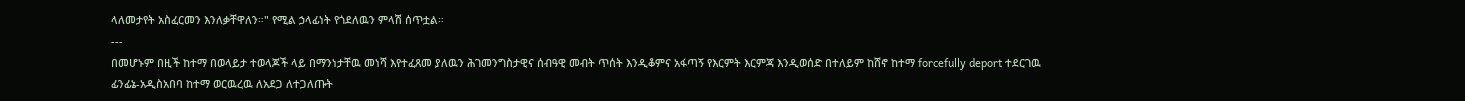ላለመታየት አስፈርመን እንለቃቸዋለን።" የሚል ኃላፊነት የጎደለዉን ምላሽ ሰጥቷል።
---
በመሆኑም በዚች ከተማ በወላይታ ተወላጆች ላይ በማንነታቸዉ መነሻ እየተፈጸመ ያለዉን ሕገመንግስታዊና ሰብዓዊ መብት ጥሰት እንዲቆምና አፋጣኝ የእርምት እርምጃ እንዲወሰድ በተለይም ከሸኖ ከተማ forcefully deport ተደርገዉ ፊንፊኔ-አዲስአበባ ከተማ ወርዉረዉ ለአደጋ ለተጋለጡት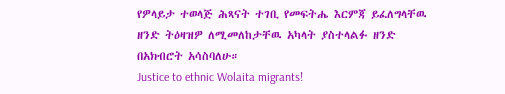የዎላይታ ተወላጅ ሕጻናት ተገቢ የመፍትሔ እርምጃ ይፈለግላቸዉ ዘንድ ትዕዛዝዎ ለሚመለከታቸዉ አካላት ያስተላልፉ ዘንድ በአክብሮት አሳስባለሁ።
Justice to ethnic Wolaita migrants!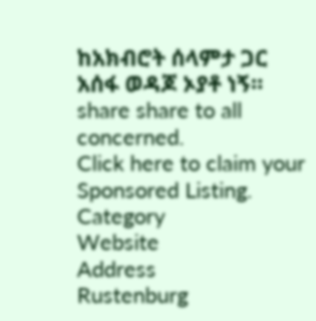ከአክብሮት ሰላምታ ጋር
አሰፋ ወዳጆ ኦያቶ ነኝ።
share share to all concerned.
Click here to claim your Sponsored Listing.
Category
Website
Address
Rustenburg